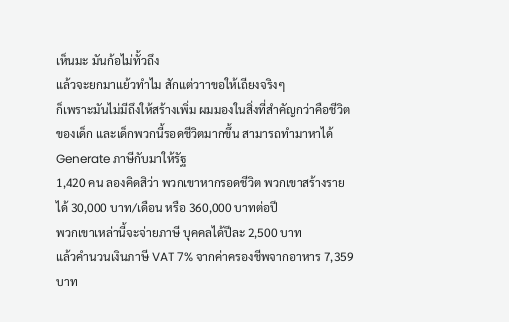เห็นมะ มันก้อไม่ทั้วถึง
แล้วจะยกมาแย้วทำไม สักแต่วาาขอให้เถียงจริงๆ
ก็เพราะมันไม่มีถึงให้สร้างเพิ่ม ผมมองในสิ่งที่สำคัญกว่าคือชีวิตของเด็ก และเด็กพวกนี้รอดชีวิตมากขึ้น สามารถทำมาหาได้ Generate ภาษีกับมาให้รัฐ
1,420 คน ลองคิดสิว่า พวกเขาหากรอดชีวิต พวกเขาสร้างรายได้ 30,000 บาท/เดือน หรือ 360,000 บาทต่อปี
พวกเขาเหล่านี้จะจ่ายภาษี บุคคลได้ปีละ 2,500 บาท
แล้วคำนวนเงินภาษี VAT 7% จากค่าครองชีพจากอาหาร 7,359 บาท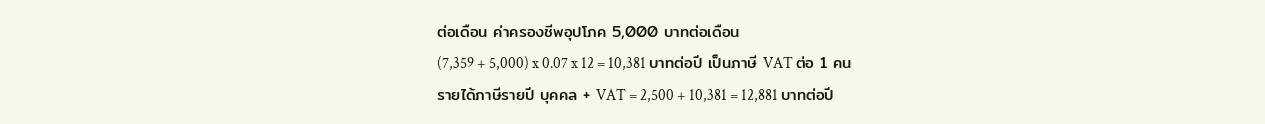ต่อเดือน ค่าครองชีพอุปโภค 5,000 บาทต่อเดือน
(7,359 + 5,000) x 0.07 x 12 = 10,381 บาทต่อปี เป็นภาษี VAT ต่อ 1 คน
รายได้ภาษีรายปี บุคคล + VAT = 2,500 + 10,381 = 12,881 บาทต่อปี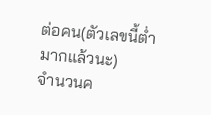ต่อคน(ตัวเลขนี้ต่ำมากแล้วนะ)
จำนวนค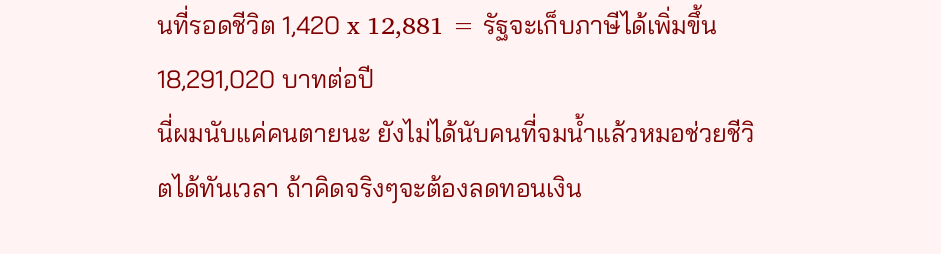นที่รอดชีวิต 1,420 x 12,881 = รัฐจะเก็บภาษีได้เพิ่มขึ้น 18,291,020 บาทต่อปี
นี่ผมนับแค่คนตายนะ ยังไม่ได้นับคนที่จมน้ำแล้วหมอช่วยชีวิตได้ทันเวลา ถ้าคิดจริงๆจะต้องลดทอนเงิน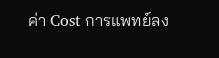ค่า Cost การแพทย์ลง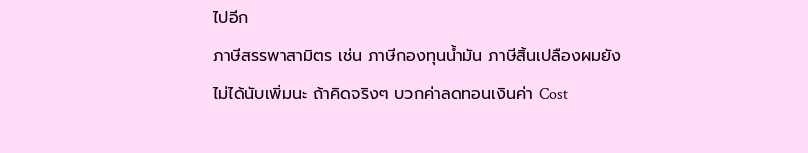ไปอีก
ภาษีสรรพาสามิตร เช่น ภาษีกองทุนน้ำมัน ภาษีสิ้นเปลืองผมยังไม่ได้นับเพิ่มนะ ถ้าคิดจริงๆ บวกค่าลดทอนเงินค่า Cost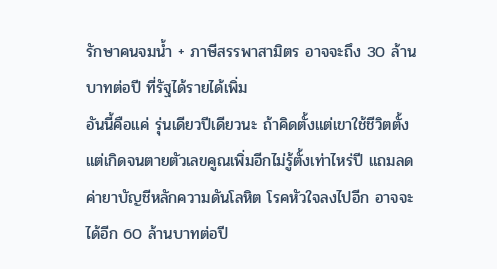รักษาคนจมน้ำ + ภาษีสรรพาสามิตร อาจจะถึง 30 ล้านบาทต่อปี ที่รัฐได้รายได้เพิ่ม
อันนี้คือแค่ รุ่นเดียวปีเดียวนะ ถ้าคิดตั้งแต่เขาใช้ชีวิตตั้งแต่เกิดจนตายตัวเลขคูณเพิ่มอีกไม่รู้ตั้งเท่าไหร่ปี แถมลดค่ายาบัญชีหลักความดันโลหิต โรคหัวใจลงไปอีก อาจจะได้อีก 60 ล้านบาทต่อปี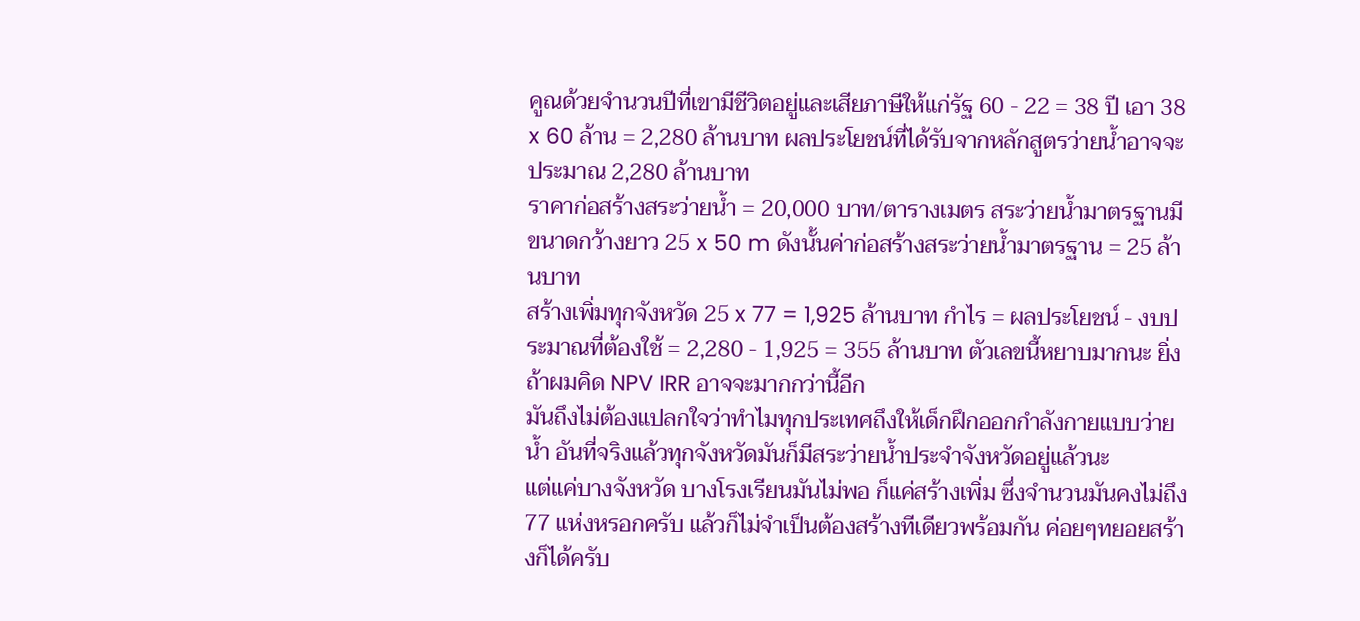คูณด้วยจำนวนปีที่เขามีชีวิตอยู่และเสียภาษีให้แก่รัฐ 60 - 22 = 38 ปี เอา 38 x 60 ล้าน = 2,280 ล้านบาท ผลประโยชน์ที่ได้รับจากหลักสูตรว่ายน้ำอาจจะประมาณ 2,280 ล้านบาท
ราคาก่อสร้างสระว่ายน้ำ = 20,000 บาท/ตารางเมตร สระว่ายน้ำมาตรฐานมีขนาดกว้างยาว 25 x 50 m ดังนั้นค่าก่อสร้างสระว่ายน้ำมาตรฐาน = 25 ล้านบาท
สร้างเพิ่มทุกจังหวัด 25 x 77 = 1,925 ล้านบาท กำไร = ผลประโยชน์ - งบประมาณที่ต้องใช้ = 2,280 - 1,925 = 355 ล้านบาท ตัวเลขนี้หยาบมากนะ ยิ่งถ้าผมคิด NPV IRR อาจจะมากกว่านี้อีก
มันถึงไม่ต้องแปลกใจว่าทำไมทุกประเทศถึงให้เด็กฝึกออกกำลังกายแบบว่ายน้ำ อันที่จริงแล้วทุกจังหวัดมันก็มีสระว่ายน้ำประจำจังหวัดอยู่แล้วนะ
แต่แค่บางจังหวัด บางโรงเรียนมันไม่พอ ก็แค่สร้างเพิ่ม ซึ่งจำนวนมันคงไม่ถึง 77 แห่งหรอกครับ แล้วก็ไม่จำเป็นต้องสร้างทีเดียวพร้อมกัน ค่อยๆทยอยสร้างก็ได้ครับ